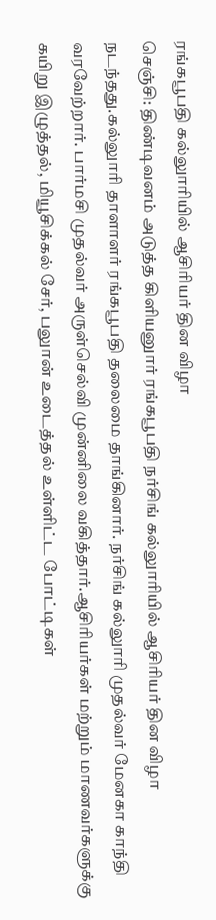ரங்கபூபதி கல்லுாரியில் ஆசிரியர் தின விழா
செஞ்சி: திண்டிவனம் அடுத்த கிளியனுார் ரங்கபூபதி நர்சிங் கல்லுாரியில் ஆசிரியர் தின விழா நடந்தது.கல்லுாரி தாளாளர் ரங்கபூபதி தலைமை தாங்கினார். நர்சிங் கல்லுாரி முதல்வர் மேனகா காந்தி வரவேற்றார். பார்மசி முதல்வர் அருள்செல்வி முன்னிலை வகித்தார்.ஆசிரியர்கள் மற்றும் மாணவர்களுக்கு கயிறு இழுத்தல், மியூசிக்கல் சேர், பலுான் உடைத்தல் உள்ளிட்ட போட்டிகள்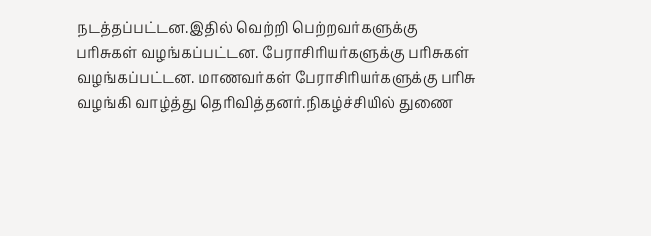நடத்தப்பட்டன.இதில் வெற்றி பெற்றவர்களுக்கு பரிசுகள் வழங்கப்பட்டன. பேராசிரியர்களுக்கு பரிசுகள் வழங்கப்பட்டன. மாணவர்கள் பேராசிரியர்களுக்கு பரிசு வழங்கி வாழ்த்து தெரிவித்தனர்.நிகழ்ச்சியில் துணை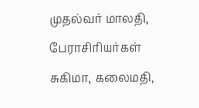முதல்வர் மாலதி, பேராசிரியர்கள் சுகிமா, கலைமதி,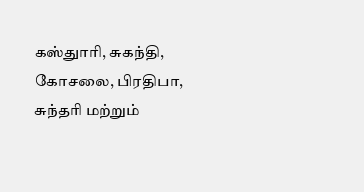கஸ்துாரி, சுகந்தி, கோசலை, பிரதிபா, சுந்தரி மற்றும்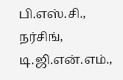பி.எஸ்.சி., நர்சிங், டி.ஜி.என்.எம்.,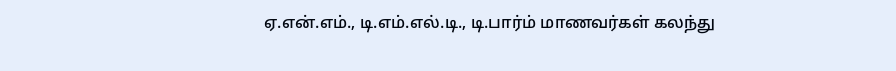ஏ.என்.எம்., டி.எம்.எல்.டி., டி.பார்ம் மாணவர்கள் கலந்து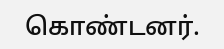கொண்டனர்.